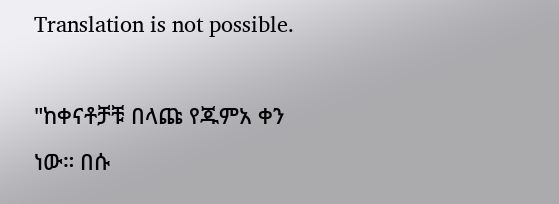Translation is not possible.

"ከቀናቶቻቹ በላጩ የጁምአ ቀን ነው። በሱ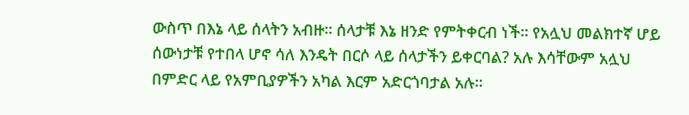ውስጥ በእኔ ላይ ሰላትን አብዙ። ሰላታቹ እኔ ዘንድ የምትቀርብ ነች። የአሏህ መልክተኛ ሆይ ሰውነታቹ የተበላ ሆኖ ሳለ እንዴት በርሶ ላይ ሰላታችን ይቀርባል? አሉ እሳቸውም አሏህ በምድር ላይ የአምቢያዎችን አካል እርም አድርጎባታል አሉ።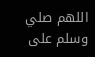اللهم صلي وسلم على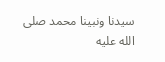سيدنا ونبينا محمد صلى الله عليه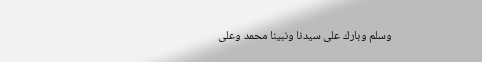وسلم وبارك على سيدنا ونبينا محمد وعلى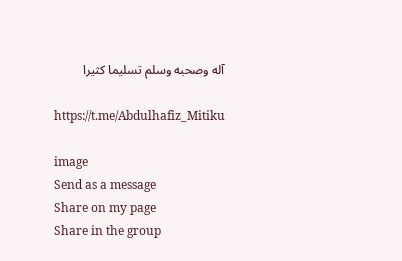آله وصحبه وسلم تسليما كثيرا

https://t.me/Abdulhafiz_Mitiku

image
Send as a message
Share on my page
Share in the group